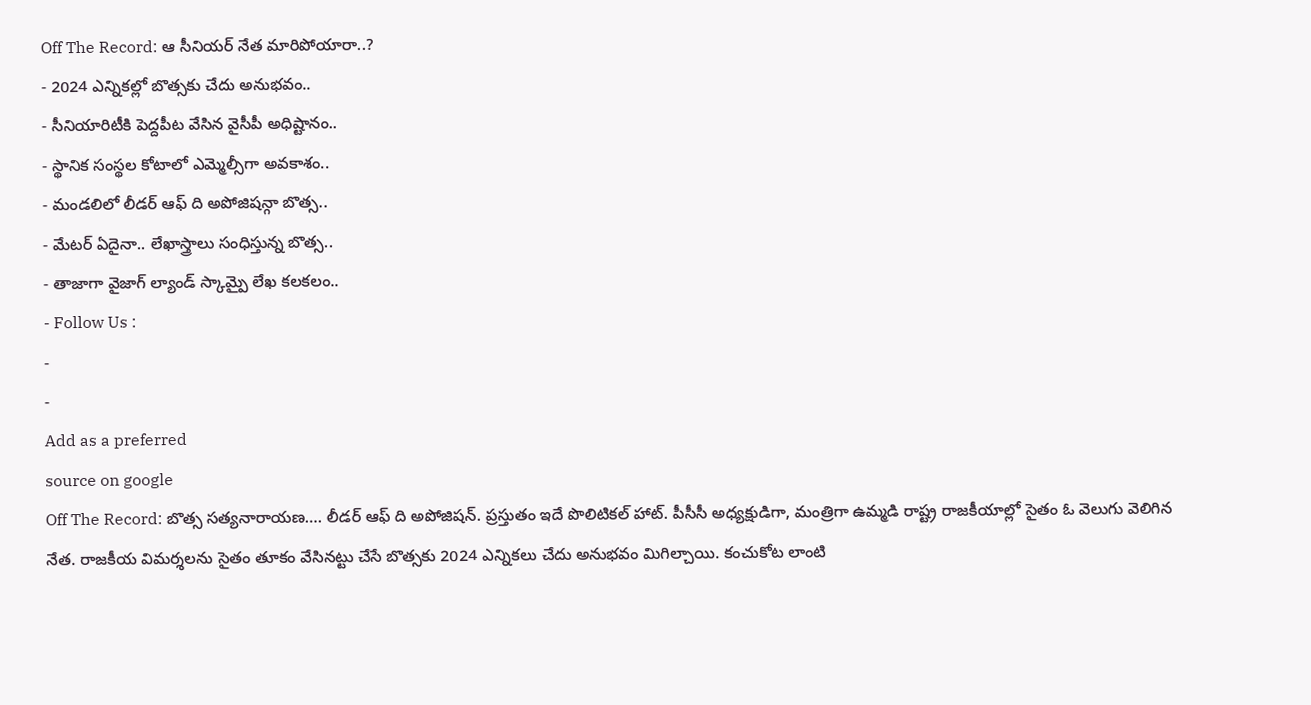Off The Record: ఆ సీనియర్ నేత మారిపోయారా..?
- 2024 ఎన్నికల్లో బొత్సకు చేదు అనుభవం..
- సీనియారిటీకి పెద్దపీట వేసిన వైసీపీ అధిష్టానం..
- స్థానిక సంస్థల కోటాలో ఎమ్మెల్సీగా అవకాశం..
- మండలిలో లీడర్ ఆఫ్ ది అపోజిషన్గా బొత్స..
- మేటర్ ఏదైనా.. లేఖాస్త్రాలు సంధిస్తున్న బొత్స..
- తాజాగా వైజాగ్ ల్యాండ్ స్కామ్పై లేఖ కలకలం..
- Follow Us :
-
-
Add as a preferred
source on google
Off The Record: బొత్స సత్యనారాయణ…. లీడర్ ఆఫ్ ది అపోజిషన్. ప్రస్తుతం ఇదే పొలిటికల్ హాట్. పీసీసీ అధ్యక్షుడిగా, మంత్రిగా ఉమ్మడి రాష్ట్ర రాజకీయాల్లో సైతం ఓ వెలుగు వెలిగిన నేత. రాజకీయ విమర్శలను సైతం తూకం వేసినట్టు చేసే బొత్సకు 2024 ఎన్నికలు చేదు అనుభవం మిగిల్చాయి. కంచుకోట లాంటి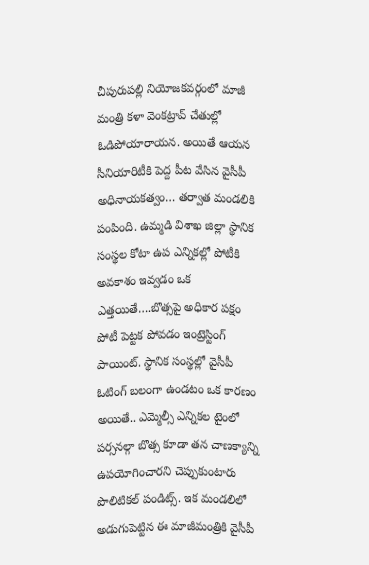చీపురుపల్లి నియోజకవర్గంలో మాజీ మంత్రి కళా వెంకట్రావ్ చేతుల్లో ఓడిపోయారాయన. అయితే ఆయన సీనియారిటీకి పెద్ద పీట వేసిన వైసీపీ అధినాయకత్వం… తర్వాత మండలికి పంపింది. ఉమ్మడి విశాఖ జిల్లా స్థానిక సంస్థల కోటా ఉప ఎన్నికల్లో పోటీకి అవకాశం ఇవ్వడం ఒక ఎత్తయితే….బొత్సపై అధికార పక్షం పోటీ పెట్టక పోవడం ఇంట్రెస్టింగ్ పాయింట్. స్థానిక సంస్థల్లో వైసీపీ ఓటింగ్ బలంగా ఉండటం ఒక కారణం అయితే.. ఎమ్మెల్సీ ఎన్నికల టైంలో పర్సనల్గా బొత్స కూడా తన చాణక్యాన్ని ఉపయోగించారని చెప్పుకుంటారు పొలిటికల్ పండిట్స్. ఇక మండలిలో అడుగుపెట్టిన ఈ మాజీమంత్రికి వైసీపీ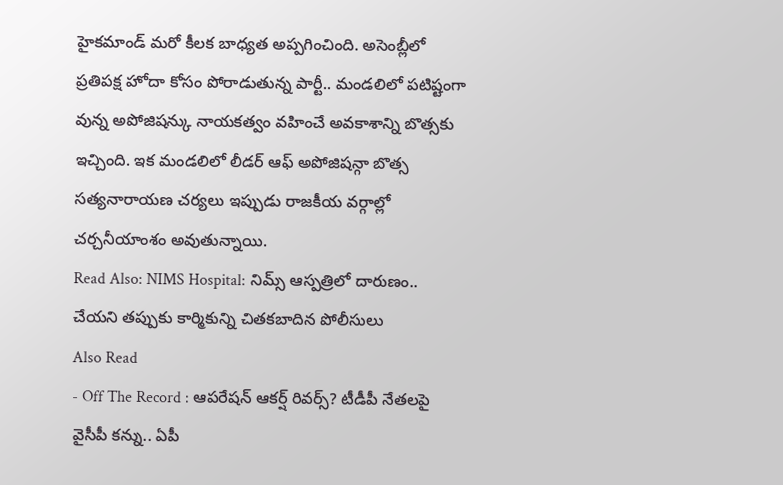హైకమాండ్ మరో కీలక బాధ్యత అప్పగించింది. అసెంబ్లీలో ప్రతిపక్ష హోదా కోసం పోరాడుతున్న పార్టీ.. మండలిలో పటిష్టంగా వున్న అపోజిషన్కు నాయకత్వం వహించే అవకాశాన్ని బొత్సకు ఇచ్చింది. ఇక మండలిలో లీడర్ ఆఫ్ అపోజిషన్గా బొత్స సత్యనారాయణ చర్యలు ఇప్పుడు రాజకీయ వర్గాల్లో చర్చనీయాంశం అవుతున్నాయి.
Read Also: NIMS Hospital: నిమ్స్ ఆస్పత్రిలో దారుణం.. చేయని తప్పుకు కార్మికున్ని చితకబాదిన పోలీసులు
Also Read
- Off The Record : ఆపరేషన్ ఆకర్ష్ రివర్స్? టీడీపీ నేతలపై వైసీపీ కన్ను.. ఏపీ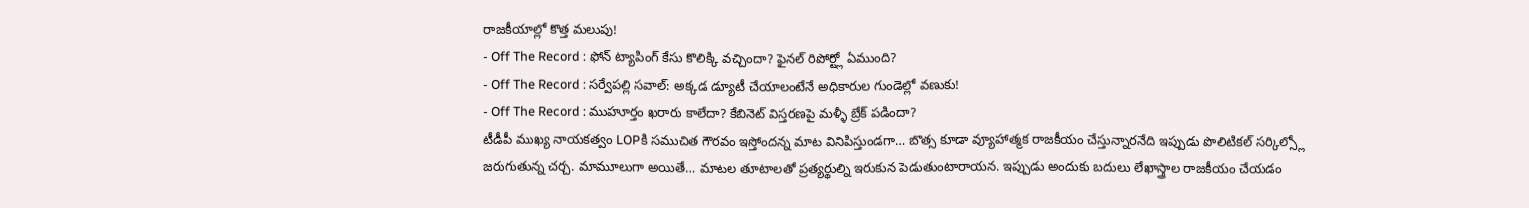రాజకీయాల్లో కొత్త మలుపు!
- Off The Record : ఫోన్ ట్యాపింగ్ కేసు కొలిక్కి వచ్చిందా? ఫైనల్ రిపోర్ట్లో ఏముంది?
- Off The Record : సర్వేపల్లి సవాల్: అక్కడ డ్యూటీ చేయాలంటేనే అధికారుల గుండెల్లో వణుకు!
- Off The Record : ముహూర్తం ఖరారు కాలేదా? కేబినెట్ విస్తరణపై మళ్ళీ బ్రేక్ పడిందా?
టీడీపీ ముఖ్య నాయకత్వం LOPకి సముచిత గౌరవం ఇస్తోందన్న మాట వినిపిస్తుండగా… బొత్స కూడా వ్యూహాత్మక రాజకీయం చేస్తున్నారనేది ఇప్పుడు పొలిటికల్ సర్కిల్స్లో జరుగుతున్న చర్చ. మామూలుగా అయితే… మాటల తూటాలతో ప్రత్యర్థుల్ని ఇరుకున పెడుతుంటారాయన. ఇప్పుడు అందుకు బదులు లేఖాస్త్రాల రాజకీయం చేయడం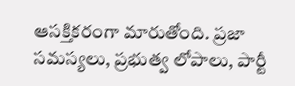ఆసక్తికరంగా మారుతోంది. ప్రజా సమస్యలు, ప్రభుత్వ లోపాలు, పార్టీ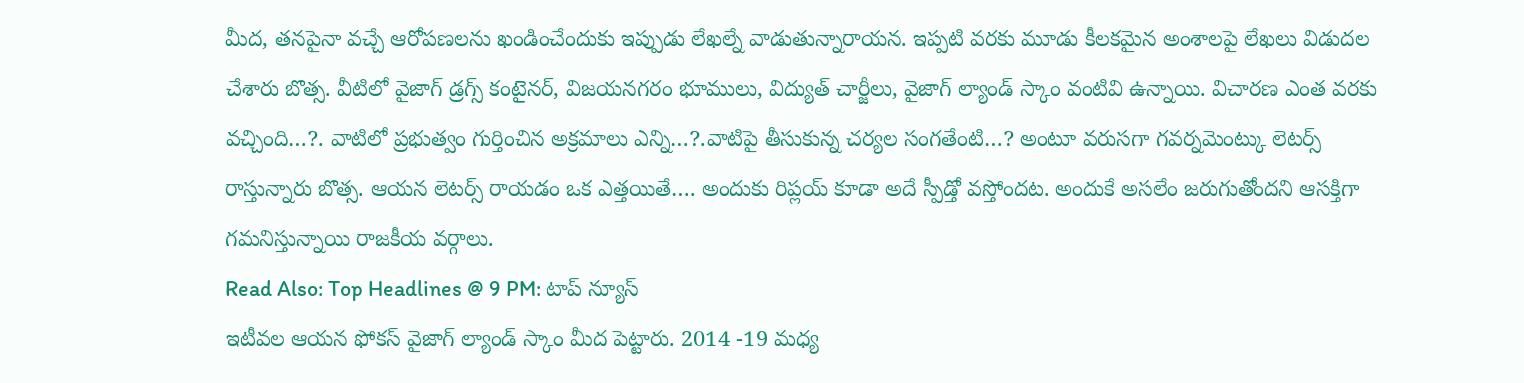మీద, తనపైనా వచ్చే ఆరోపణలను ఖండించేందుకు ఇప్పుడు లేఖల్నే వాడుతున్నారాయన. ఇప్పటి వరకు మూడు కీలకమైన అంశాలపై లేఖలు విడుదల చేశారు బొత్స. వీటిలో వైజాగ్ డ్రగ్స్ కంటైనర్, విజయనగరం భూములు, విద్యుత్ చార్జీలు, వైజాగ్ ల్యాండ్ స్కాం వంటివి ఉన్నాయి. విచారణ ఎంత వరకు వచ్చింది…?. వాటిలో ప్రభుత్వం గుర్తించిన అక్రమాలు ఎన్ని…?.వాటిపై తీసుకున్న చర్యల సంగతేంటి…? అంటూ వరుసగా గవర్నమెంట్కు లెటర్స్ రాస్తున్నారు బొత్స. ఆయన లెటర్స్ రాయడం ఒక ఎత్తయితే…. అందుకు రిప్లయ్ కూడా అదే స్పీడ్తో వస్తోందట. అందుకే అసలేం జరుగుతోందని ఆసక్తిగా గమనిస్తున్నాయి రాజకీయ వర్గాలు.
Read Also: Top Headlines @ 9 PM: టాప్ న్యూస్
ఇటీవల ఆయన ఫోకస్ వైజాగ్ ల్యాండ్ స్కాం మీద పెట్టారు. 2014 -19 మధ్య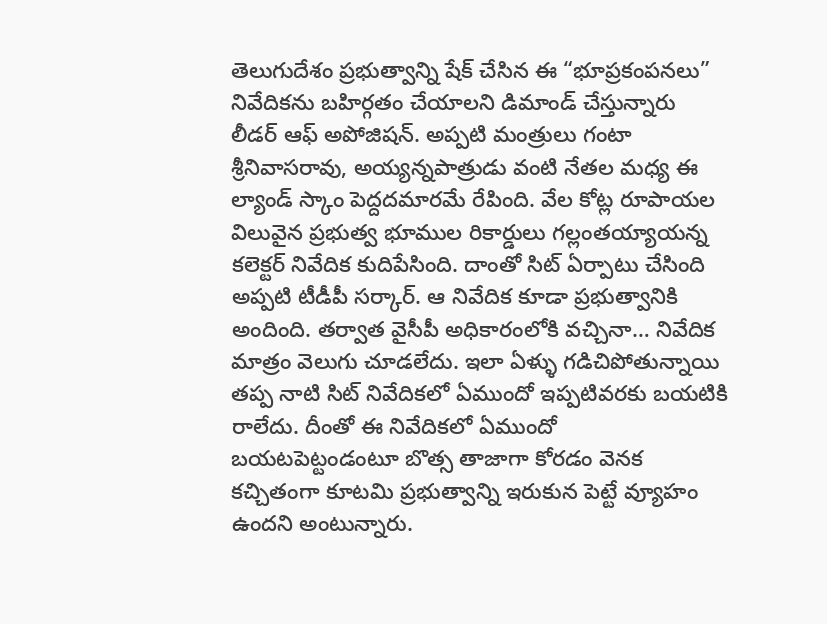తెలుగుదేశం ప్రభుత్వాన్ని షేక్ చేసిన ఈ “భూప్రకంపనలు” నివేదికను బహిర్గతం చేయాలని డిమాండ్ చేస్తున్నారు లీడర్ ఆఫ్ అపోజిషన్. అప్పటి మంత్రులు గంటా శ్రీనివాసరావు, అయ్యన్నపాత్రుడు వంటి నేతల మధ్య ఈ ల్యాండ్ స్కాం పెద్దదమారమే రేపింది. వేల కోట్ల రూపాయల విలువైన ప్రభుత్వ భూముల రికార్డులు గల్లంతయ్యాయన్న కలెక్టర్ నివేదిక కుదిపేసింది. దాంతో సిట్ ఏర్పాటు చేసింది అప్పటి టీడీపీ సర్కార్. ఆ నివేదిక కూడా ప్రభుత్వానికి అందింది. తర్వాత వైసీపీ అధికారంలోకి వచ్చినా… నివేదిక మాత్రం వెలుగు చూడలేదు. ఇలా ఏళ్ళు గడిచిపోతున్నాయి తప్ప నాటి సిట్ నివేదికలో ఏముందో ఇప్పటివరకు బయటికి రాలేదు. దీంతో ఈ నివేదికలో ఏముందో బయటపెట్టండంటూ బొత్స తాజాగా కోరడం వెనక కచ్చితంగా కూటమి ప్రభుత్వాన్ని ఇరుకున పెట్టే వ్యూహం ఉందని అంటున్నారు.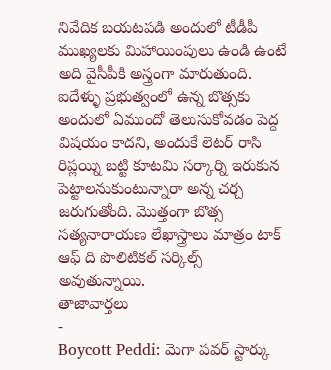నివేదిక బయటపడి అందులో టీడీపీ ముఖ్యలకు మిహాయింపులు ఉండి ఉంటే అది వైసీపీకి అస్త్రంగా మారుతుంది. ఐదేళ్ళు ప్రభుత్వంలో ఉన్న బొత్సకు అందులో ఏముందో తెలుసుకోవడం పెద్ద విషయం కాదని, అందుకే లెటర్ రాసి రిప్లయ్ని బట్టి కూటమి సర్కార్ని ఇరుకున పెట్టాలనుకుంటున్నారా అన్న చర్చ జరుగుతోంది. మొత్తంగా బొత్స సత్యనారాయణ లేఖాస్త్రాలు మాత్రం టాక్ ఆఫ్ ది పొలిటికల్ సర్కిల్స్ అవుతున్నాయి.
తాజావార్తలు
-
Boycott Peddi: మెగా పవర్ స్టార్కు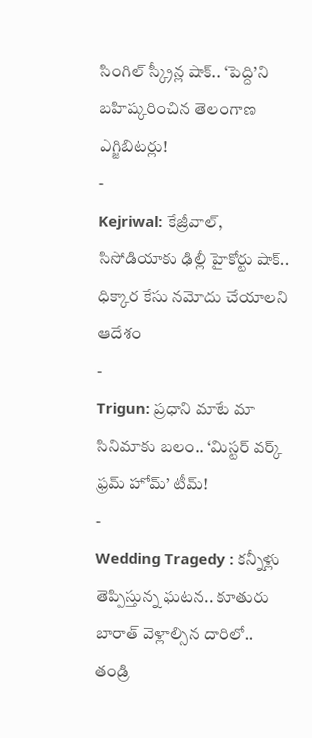సింగిల్ స్క్రీన్ల షాక్.. ‘పెద్ది’ని బహిష్కరించిన తెలంగాణ ఎగ్జిబిటర్లు!
-
Kejriwal: కేజ్రీవాల్, సిసోడియాకు ఢిల్లీ హైకోర్టు షాక్.. ధిక్కార కేసు నమోదు చేయాలని ఆదేశం
-
Trigun: ప్రధాని మాటే మా సినిమాకు బలం.. ‘మిస్టర్ వర్క్ ఫ్రమ్ హోమ్’ టీమ్!
-
Wedding Tragedy : కన్నీళ్లు తెప్పిస్తున్న ఘటన.. కూతురు బారాత్ వెళ్లాల్సిన దారిలో.. తండ్రి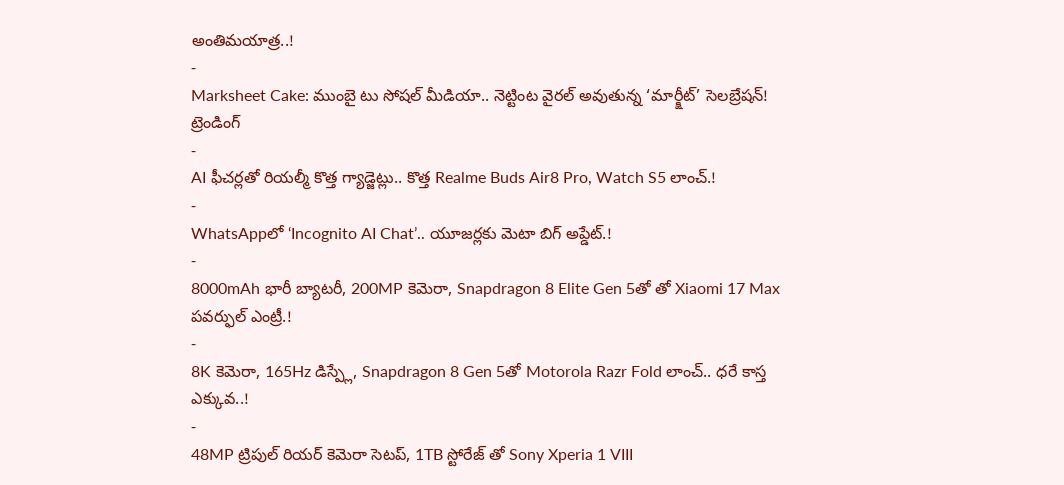అంతిమయాత్ర..!
-
Marksheet Cake: ముంబై టు సోషల్ మీడియా.. నెట్టింట వైరల్ అవుతున్న ‘మార్క్షీట్’ సెలబ్రేషన్!
ట్రెండింగ్
-
AI ఫీచర్లతో రియల్మీ కొత్త గ్యాడ్జెట్లు.. కొత్త Realme Buds Air8 Pro, Watch S5 లాంచ్.!
-
WhatsAppలో ‘Incognito AI Chat’.. యూజర్లకు మెటా బిగ్ అప్డేట్.!
-
8000mAh భారీ బ్యాటరీ, 200MP కెమెరా, Snapdragon 8 Elite Gen 5తో తో Xiaomi 17 Max పవర్ఫుల్ ఎంట్రీ.!
-
8K కెమెరా, 165Hz డిస్ప్లే, Snapdragon 8 Gen 5తో Motorola Razr Fold లాంచ్.. ధరే కాస్త ఎక్కువ..!
-
48MP ట్రిపుల్ రియర్ కెమెరా సెటప్, 1TB స్టోరేజ్ తో Sony Xperia 1 VIII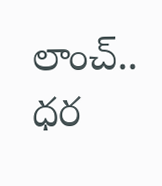లాంచ్.. ధర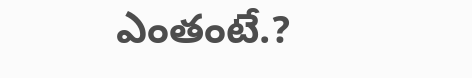ఎంతంటే.?